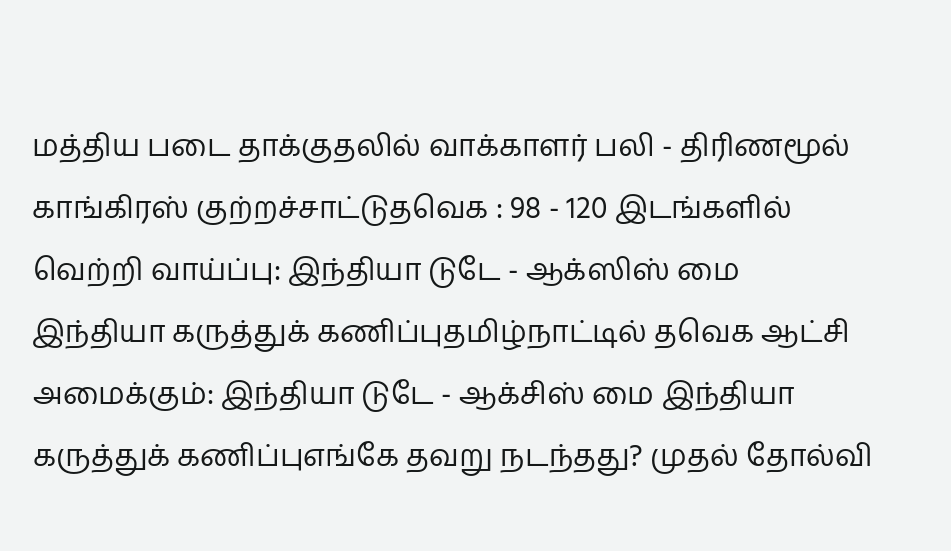மத்திய படை தாக்குதலில் வாக்காளர் பலி - திரிணமூல் காங்கிரஸ் குற்றச்சாட்டுதவெக : 98 - 120 இடங்களில் வெற்றி வாய்ப்பு: இந்தியா டுடே - ஆக்ஸிஸ் மை இந்தியா கருத்துக் கணிப்புதமிழ்நாட்டில் தவெக ஆட்சி அமைக்கும்: இந்தியா டுடே - ஆக்சிஸ் மை இந்தியா கருத்துக் கணிப்புஎங்கே தவறு நடந்தது? முதல் தோல்வி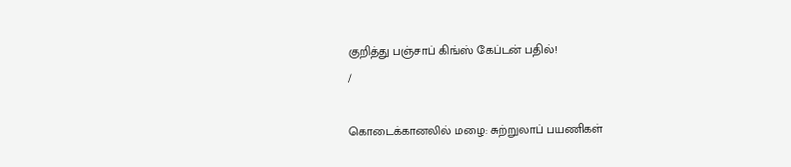குறித்து பஞ்சாப் கிங்ஸ் கேப்டன் பதில்!
/

கொடைக்கானலில் மழை: சுற்றுலாப் பயணிகள்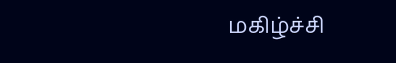மகிழ்ச்சி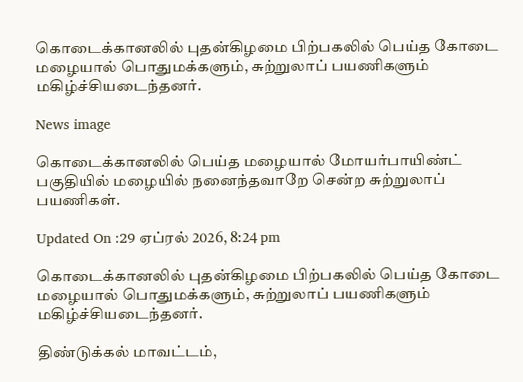கொடைக்கானலில் புதன்கிழமை பிற்பகலில் பெய்த கோடை மழையால் பொதுமக்களும், சுற்றுலாப் பயணிகளும் மகிழ்ச்சியடைந்தனர்.

News image

கொடைக்கானலில் பெய்த மழையால் மோயர்பாயிண்ட் பகுதியில் மழையில் நனைந்தவாறே சென்ற சுற்றுலாப் பயணிகள்.

Updated On :29 ஏப்ரல் 2026, 8:24 pm

கொடைக்கானலில் புதன்கிழமை பிற்பகலில் பெய்த கோடை மழையால் பொதுமக்களும், சுற்றுலாப் பயணிகளும் மகிழ்ச்சியடைந்தனர்.

திண்டுக்கல் மாவட்டம்,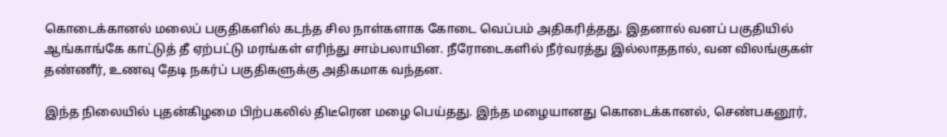கொடைக்கானல் மலைப் பகுதிகளில் கடந்த சில நாள்களாக கோடை வெப்பம் அதிகரித்தது. இதனால் வனப் பகுதியில் ஆங்காங்கே காட்டுத் தீ ஏற்பட்டு மரங்கள் எரிந்து சாம்பலாயின. நீரோடைகளில் நீர்வரத்து இல்லாததால், வன விலங்குகள் தண்ணீர், உணவு தேடி நகர்ப் பகுதிகளுக்கு அதிகமாக வந்தன.

இந்த நிலையில் புதன்கிழமை பிற்பகலில் திடீரென மழை பெய்தது. இந்த மழையானது கொடைக்கானல், செண்பகனூர்,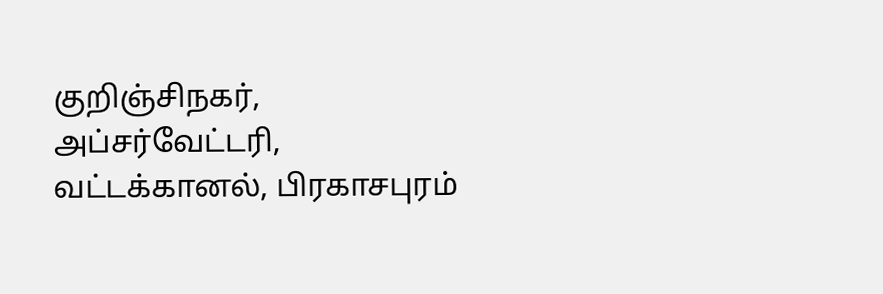குறிஞ்சிநகர், அப்சர்வேட்டரி, வட்டக்கானல், பிரகாசபுரம்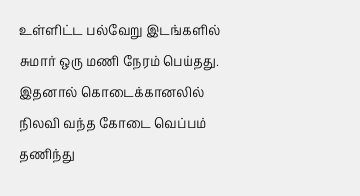உள்ளிட்ட பல்வேறு இடங்களில் சுமார் ஒரு மணி நேரம் பெய்தது. இதனால் கொடைக்கானலில் நிலவி வந்த கோடை வெப்பம் தணிந்து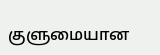குளுமையான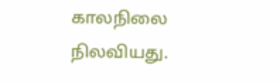காலநிலை நிலவியது.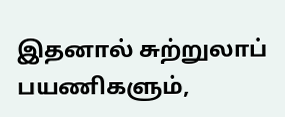இதனால் சுற்றுலாப் பயணிகளும்,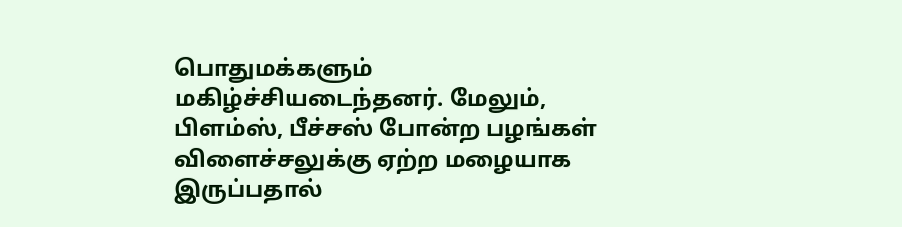பொதுமக்களும் மகிழ்ச்சியடைந்தனர். மேலும், பிளம்ஸ், பீச்சஸ் போன்ற பழங்கள் விளைச்சலுக்கு ஏற்ற மழையாக இருப்பதால்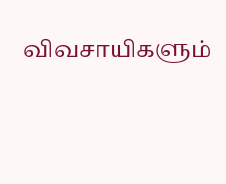விவசாயிகளும்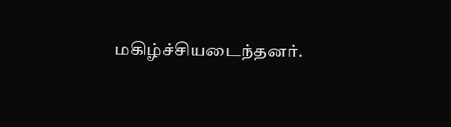மகிழ்ச்சியடைந்தனர்.